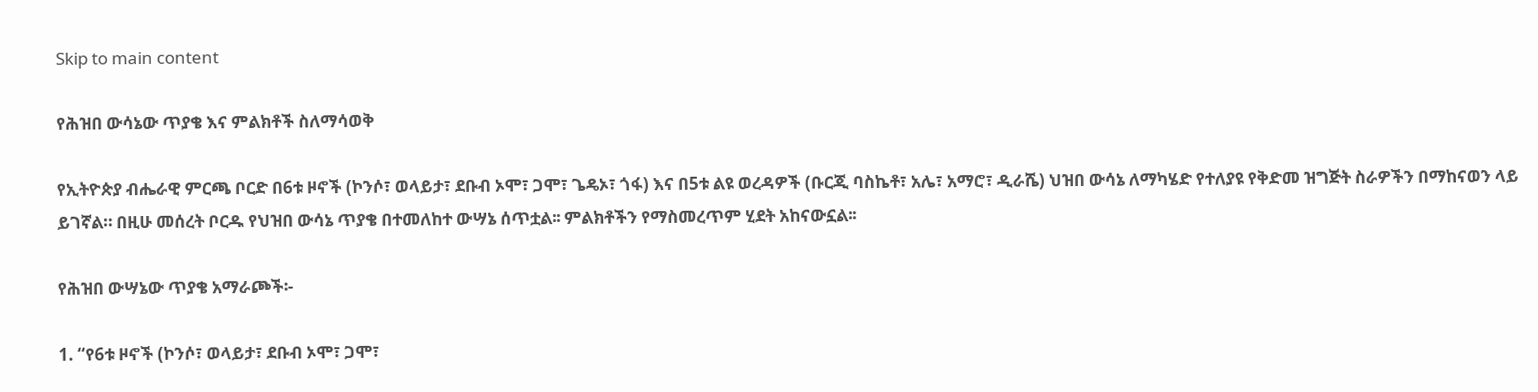Skip to main content

የሕዝበ ውሳኔው ጥያቄ እና ምልክቶች ስለማሳወቅ

የኢትዮጵያ ብሔራዊ ምርጫ ቦርድ በ6ቱ ዞኖች (ኮንሶ፣ ወላይታ፣ ደቡብ ኦሞ፣ ጋሞ፣ ጌዴኦ፣ ጎፋ) እና በ5ቱ ልዩ ወረዳዎች (ቡርጂ ባስኬቶ፣ አሌ፣ አማሮ፣ ዲራሼ) ህዝበ ውሳኔ ለማካሄድ የተለያዩ የቅድመ ዝግጅት ስራዎችን በማከናወን ላይ ይገኛል። በዚሁ መሰረት ቦርዱ የህዝበ ውሳኔ ጥያቄ በተመለከተ ውሣኔ ሰጥቷል፡፡ ምልክቶችን የማስመረጥም ሂደት አከናውኗል፡፡

የሕዝበ ውሣኔው ጥያቄ አማራጮች፡-

1. “የ6ቱ ዞኖች (ኮንሶ፣ ወላይታ፣ ደቡብ ኦሞ፣ ጋሞ፣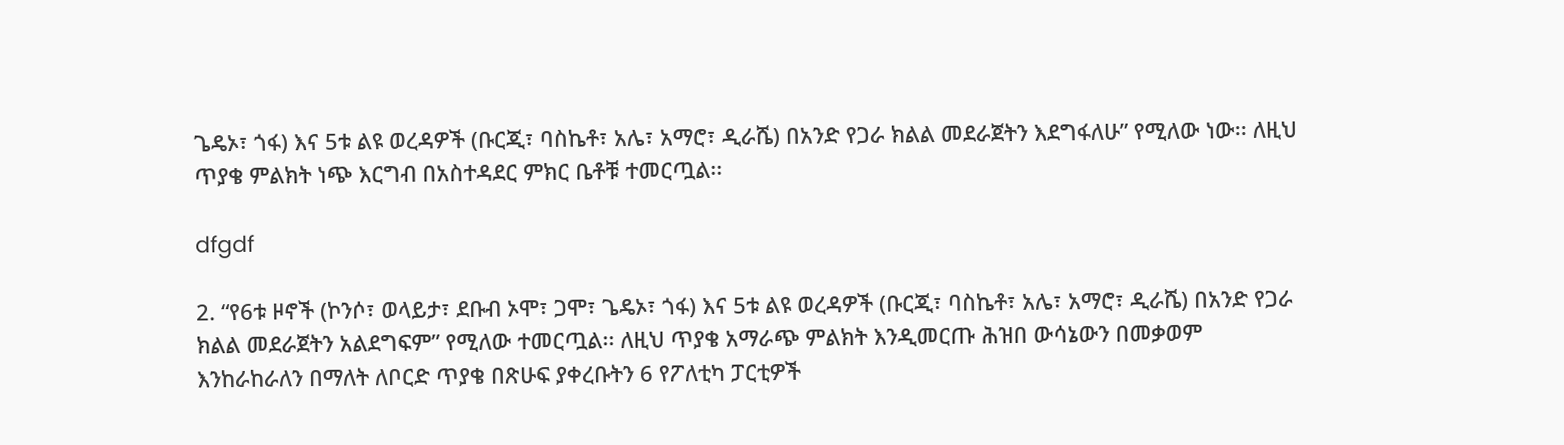ጌዴኦ፣ ጎፋ) እና 5ቱ ልዩ ወረዳዎች (ቡርጂ፣ ባስኬቶ፣ አሌ፣ አማሮ፣ ዲራሼ) በአንድ የጋራ ክልል መደራጀትን እደግፋለሁ” የሚለው ነው፡፡ ለዚህ ጥያቄ ምልክት ነጭ እርግብ በአስተዳደር ምክር ቤቶቹ ተመርጧል፡፡

dfgdf

2. “የ6ቱ ዞኖች (ኮንሶ፣ ወላይታ፣ ደቡብ ኦሞ፣ ጋሞ፣ ጌዴኦ፣ ጎፋ) እና 5ቱ ልዩ ወረዳዎች (ቡርጂ፣ ባስኬቶ፣ አሌ፣ አማሮ፣ ዲራሼ) በአንድ የጋራ ክልል መደራጀትን አልደግፍም” የሚለው ተመርጧል፡፡ ለዚህ ጥያቄ አማራጭ ምልክት እንዲመርጡ ሕዝበ ውሳኔውን በመቃወም እንከራከራለን በማለት ለቦርድ ጥያቄ በጽሁፍ ያቀረቡትን 6 የፖለቲካ ፓርቲዎች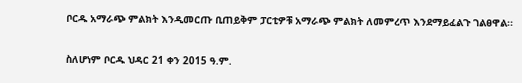ቦርዱ አማራጭ ምልክት እንዲመርጡ ቢጠይቅም ፓርቲዎቹ አማራጭ ምልክት ለመምረጥ እንደማይፈልጉ ገልፀዋል፡፡

ስለሆነም ቦርዱ ህዳር 21 ቀን 2015 ዓ.ም.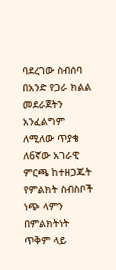ባደረገው ስብሰባ በአንድ የጋራ ክልል መደራጀትን አንፈልግም ለሚለው ጥያቄ ለ6ኛው አገራዊ ምርጫ ከተዘጋጁት የምልክት ስብስቦች ነጭ ላምን በምልክትነት ጥቅም ላይ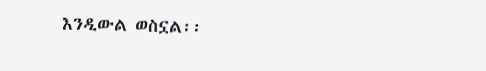እንዲውል ወስኗል፡፡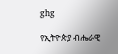ghg

የኢትዮጵያ ብሔራዊ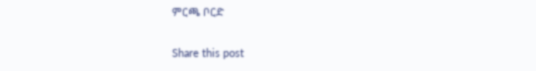ምርጫ ቦርድ

Share this post